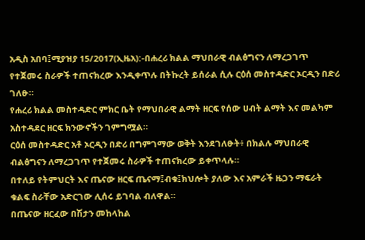አዲስ አበባ፤ሚያዝያ 15/2017(ኢዜአ):-በሐረሪ ክልል ማህበራዊ ብልፅግናን ለማረጋገጥ የተጀመሩ ስራዎች ተጠናክረው እንዲቀጥሉ በትኩረት ይሰራል ሲሉ ርዕሰ መስተዳድር ኦርዲን በድሪ ገለፁ።
የሐረሪ ክልል መስተዳድር ምክር ቤት የማህበራዊ ልማት ዘርፍ የሰው ሀብት ልማት እና መልካም አስተዳደር ዘርፍ ክንውኖችን ገምግሟል።
ርዕሰ መስተዳድር አቶ ኦርዲን በድሪ በግምገማው ወቅት እንደገለፁት፥ በክልሉ ማህበራዊ ብልፅግናን ለማረጋገጥ የተጀመሩ ስራዎች ተጠናክረው ይቀጥላሉ።
በተለይ የትምህርት እና ጤናው ዘርፍ ጤናማ፤ብቁ፤ክህሎት ያለው እና አምራች ዜጋን ማፍራት ቁልፍ ስራቸው አድርገው ሊሰሩ ይገባል ብለዋል።
በጤናው ዘርፈው በሽታን መከላከል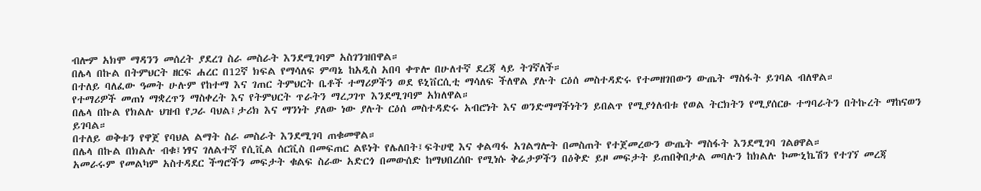ብሎም አክሞ ማዳንን መሰረት ያደረገ ስራ መስራት እንደሚገባም አስገንዝበዋል።
በሌላ በኩል በትምህርት ዘርፍ ሐረር በ12ኛ ክፍል የማሳለፍ ምጣኔ ከአዲስ አበባ ቀጥሎ በሁለተኛ ደረጃ ላይ ትገኛለች።
በተለይ ባለፈው ዓመት ሁሉም የከተማ እና ገጠር ትምህርት ቤቶች ተማሪዎችን ወደ ዩኒቨርሲቲ ማሳለፍ ችለዋል ያሉት ርዕሰ መስተዳድሩ የተመዘገበውን ውጤት ማስፋት ይገባል ብለዋል።
የተማሪዎች መጠነ ማቋረጥን ማስቀረት እና የትምህርት ጥራትን ማረጋገጥ እንደሚገባም አክለዋል።
በሌላ በኩል የክልሉ ህዝብ የጋራ ባህል፤ታሪክ እና ማንነት ያለው ነው ያሉት ርዕሰ መስተዳድሩ አብሮነት እና ወንድማማችነትን ይበልጥ የሚያጎለብቱ የወል ትርክትን የሚያሰርፁ ተግባራትን በትኩረት ማከናወን ይገባል።
በተለይ ወቅቱን የዋጀ የባህል ልማት ስራ መስራት እንደሚገባ ጠቁመዋል።
በሌላ በኩል በክልሉ ብቁ፤ነፃና ገለልተኛ የሲቪል ሰርቪስ በመፍጠር ልዩነት የሌለበት፤ፍትሀዊ እና ቀልጣፋ አገልግሎት በመስጠት የተጀመረውን ውጤት ማስፋት እንደሚገባ ገልፀዋል።
አመራሩም የመልካም አስተዳደር ችግሮችን መፍታት ቁልፍ ስራው አድርጎ በመውሰድ ከማህበረሰቡ የሚነሱ ቅሬታዎችን በዕቅድ ይዞ መፍታት ይጠበቅበታል መባሉን ከክልሉ ኮሙኒኬሽን የተገኘ መረጃ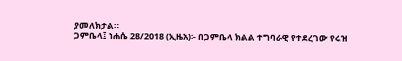ያመለክታል።
ጋምቤላ፤ ነሐሴ 28/2018 (ኢዜአ)፡- በጋምቤላ ክልል ተግባራዊ የተደረገው የሩዝ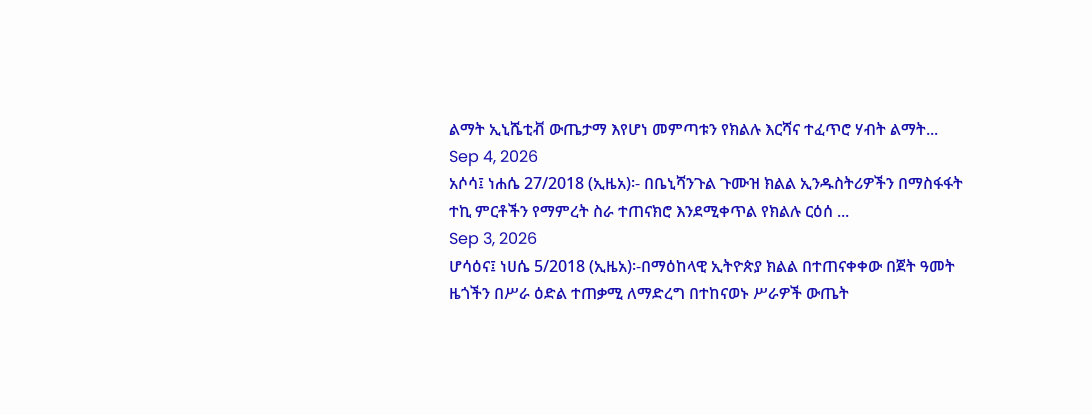ልማት ኢኒሼቲቭ ውጤታማ እየሆነ መምጣቱን የክልሉ እርሻና ተፈጥሮ ሃብት ልማት...
Sep 4, 2026
አሶሳ፤ ነሐሴ 27/2018 (ኢዜአ)፡- በቤኒሻንጉል ጉሙዝ ክልል ኢንዱስትሪዎችን በማስፋፋት ተኪ ምርቶችን የማምረት ስራ ተጠናክሮ እንደሚቀጥል የክልሉ ርዕሰ ...
Sep 3, 2026
ሆሳዕና፤ ነሀሴ 5/2018 (ኢዜአ)፡-በማዕከላዊ ኢትዮጵያ ክልል በተጠናቀቀው በጀት ዓመት ዜጎችን በሥራ ዕድል ተጠቃሚ ለማድረግ በተከናወኑ ሥራዎች ውጤት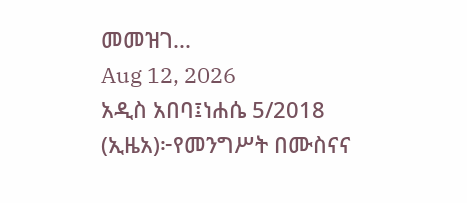መመዝገ...
Aug 12, 2026
አዲስ አበባ፤ነሐሴ 5/2018 (ኢዜአ)፦የመንግሥት በሙስናና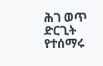ሕገ ወጥ ድርጊት የተሰማሩ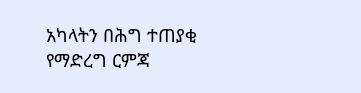አካላትን በሕግ ተጠያቂ የማድረግ ርምጃ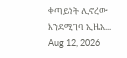ቀጣይነት ሊኖረው እንደሚገባ ኢዜአ...
Aug 12, 2026